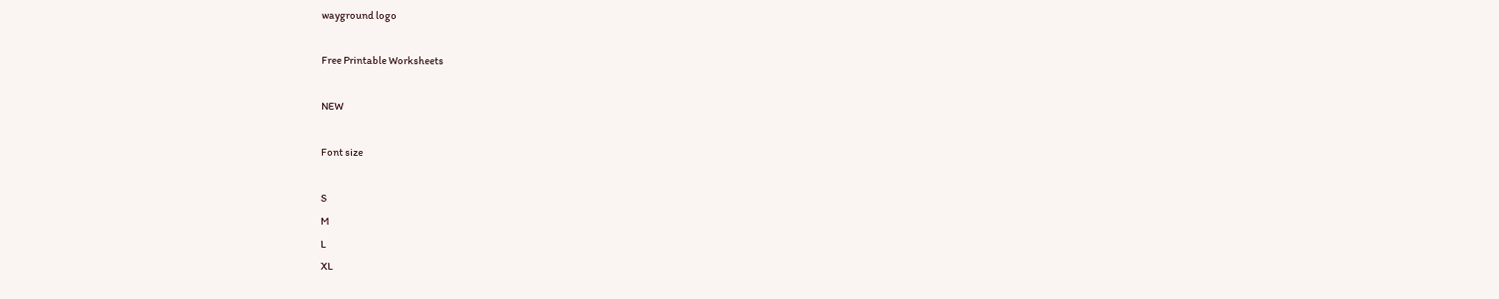wayground logo

Free Printable Worksheets

NEW

Font size

S
M
L
XL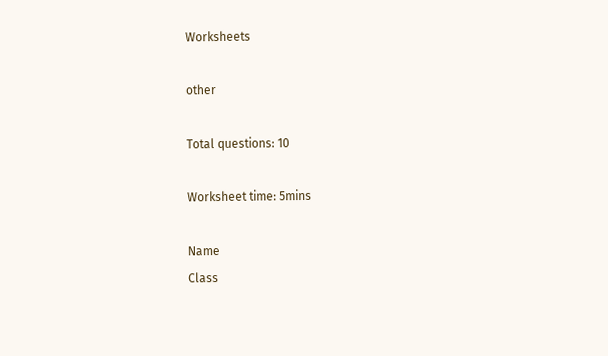Worksheets

other

Total questions: 10

Worksheet time: 5mins

Name
Class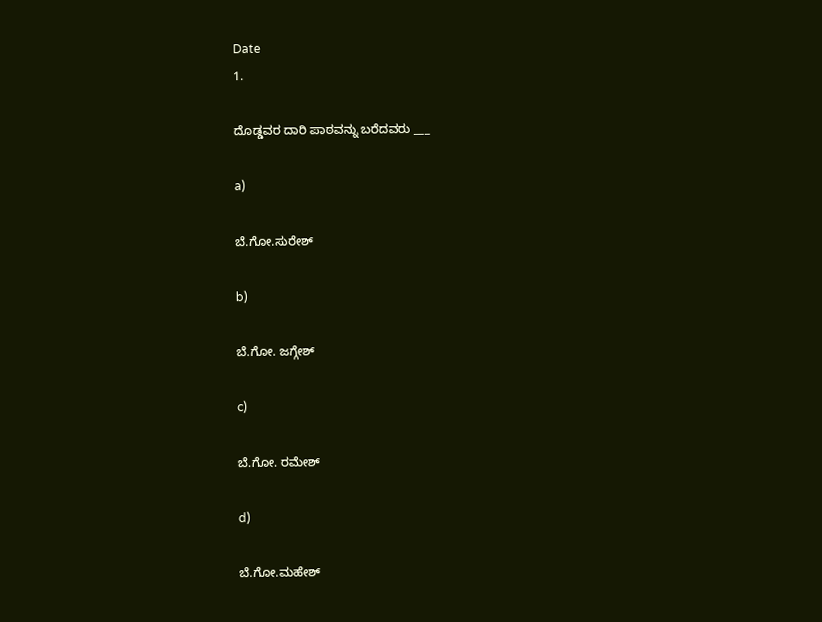Date
1.

ದೊಡ್ಡವರ ದಾರಿ ಪಾಠವನ್ನು ಬರೆದವರು ___

a)

ಬೆ.ಗೋ.ಸುರೇಶ್

b)

ಬೆ.ಗೋ. ಜಗ್ಗೇಶ್

c)

ಬೆ.ಗೋ. ರಮೇಶ್

d)

ಬೆ.ಗೋ.ಮಹೇಶ್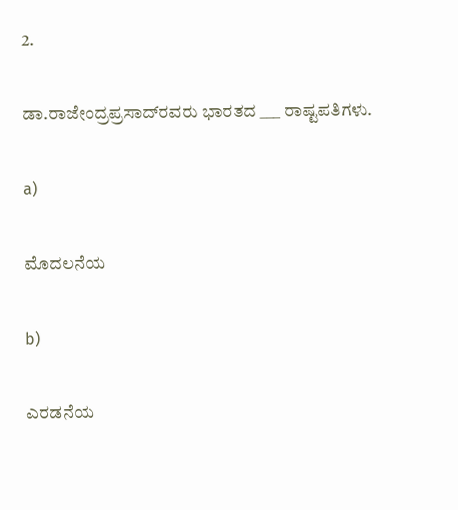2.

ಡಾ.ರಾಜೇಂದ್ರಪ್ರಸಾದ್‌ರವರು ಭಾರತದ ___ ರಾಷ್ಟಪತಿಗಳು.

a)

ಮೊದಲನೆಯ

b)

ಎರಡನೆಯ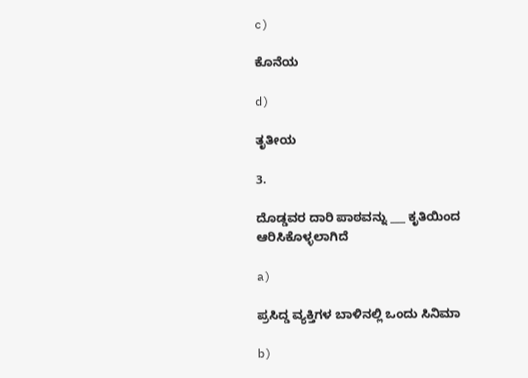c)

ಕೊನೆಯ

d)

ತೃತೀಯ

3.

ದೊಡ್ಡವರ ದಾರಿ ಪಾಠವನ್ನು ___ ಕೃತಿಯಿಂದ ಆರಿಸಿಕೊಳ್ಳಲಾಗಿದೆ

a)

ಪ್ರಸಿದ್ಡ ವ್ಯಕ್ತಿಗಳ ಬಾಳಿನಲ್ಲಿ ಒಂದು ಸಿನಿಮಾ

b)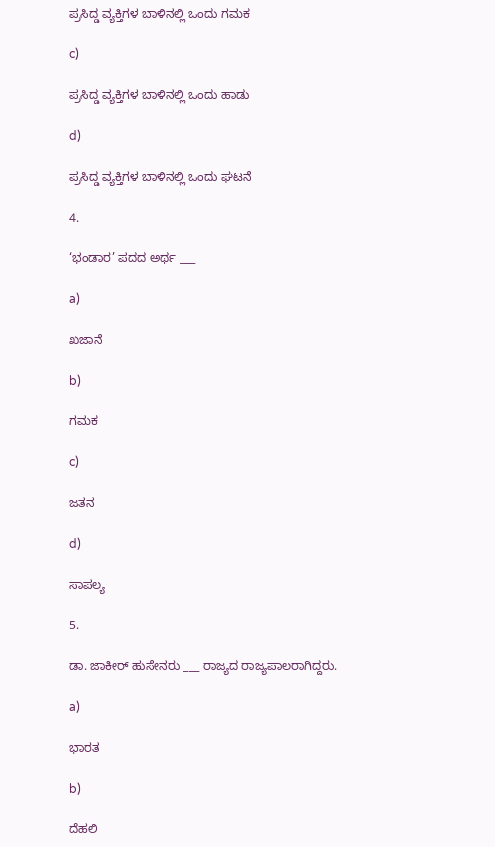ಪ್ರಸಿದ್ಡ ವ್ಯಕ್ತಿಗಳ ಬಾಳಿನಲ್ಲಿ ಒಂದು ಗಮಕ

c)

ಪ್ರಸಿದ್ಡ ವ್ಯಕ್ತಿಗಳ ಬಾಳಿನಲ್ಲಿ ಒಂದು ಹಾಡು

d)

ಪ್ರಸಿದ್ಡ ವ್ಯಕ್ತಿಗಳ ಬಾಳಿನಲ್ಲಿ ಒಂದು ಘಟನೆ

4.

‘ಭಂಡಾರ’ ಪದದ ಅರ್ಥ ___

a)

ಖಜಾನೆ

b)

ಗಮಕ

c)

ಜತನ

d)

ಸಾಪಲ್ಯ

5.

ಡಾ. ಜಾಕೀರ್ ಹುಸೇನರು ___ ರಾಜ್ಯದ ರಾಜ್ಯಪಾಲರಾಗಿದ್ದರು.

a)

ಭಾರತ

b)

ದೆಹಲಿ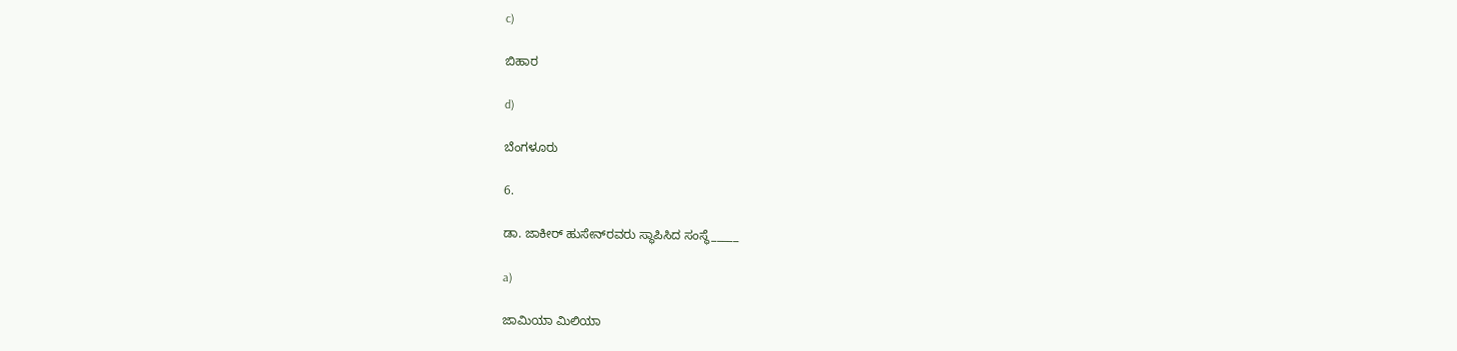c)

ಬಿಹಾರ

d)

ಬೆಂಗಳೂರು

6.

ಡಾ. ಜಾಕೀರ್ ಹುಸೇನ್‌ರವರು ಸ್ಥಾಪಿಸಿದ ಸಂಸ್ಥೆ_____

a)

ಜಾಮಿಯಾ ಮಿಲಿಯಾ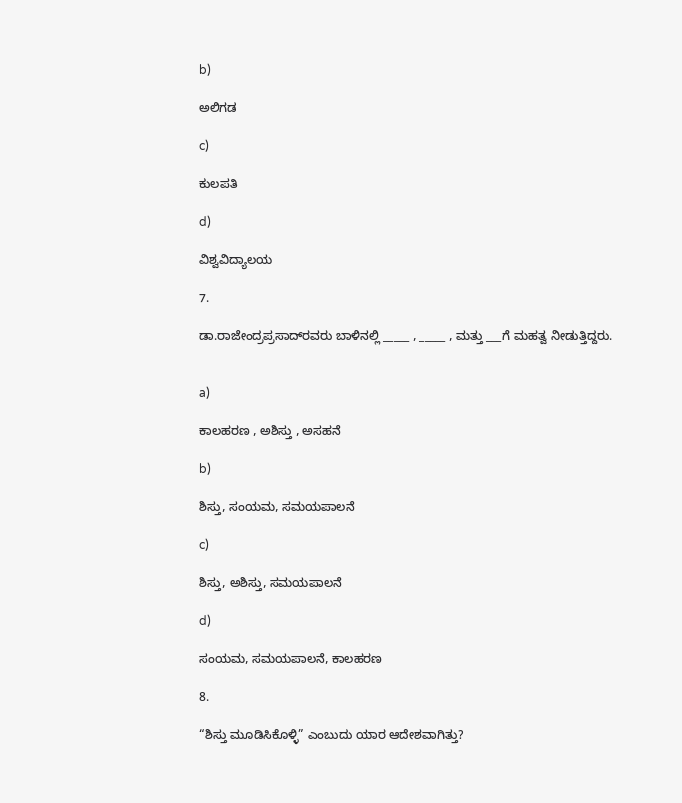b)

ಅಲಿಗಡ

c)

ಕುಲಪತಿ

d)

ವಿಶ್ವವಿದ್ಯಾಲಯ

7.

ಡಾ.ರಾಜೇಂದ್ರಪ್ರಸಾದ್‌ರವರು ಬಾಳಿನಲ್ಲಿ _____ , _____ , ಮತ್ತು ___ಗೆ ಮಹತ್ವ ನೀಡುತ್ತಿದ್ದರು.


a)

ಕಾಲಹರಣ , ಅಶಿಸ್ತು , ಅಸಹನೆ

b)

ಶಿಸ್ತು, ಸಂಯಮ, ಸಮಯಪಾಲನೆ

c)

ಶಿಸ್ತು, ಅಶಿಸ್ತು, ಸಮಯಪಾಲನೆ

d)

ಸಂಯಮ, ಸಮಯಪಾಲನೆ, ಕಾಲಹರಣ

8.

“ಶಿಸ್ತು ಮೂಡಿಸಿಕೊಳ್ಳಿ” ಎಂಬುದು ಯಾರ ಆದೇಶವಾಗಿತ್ತು?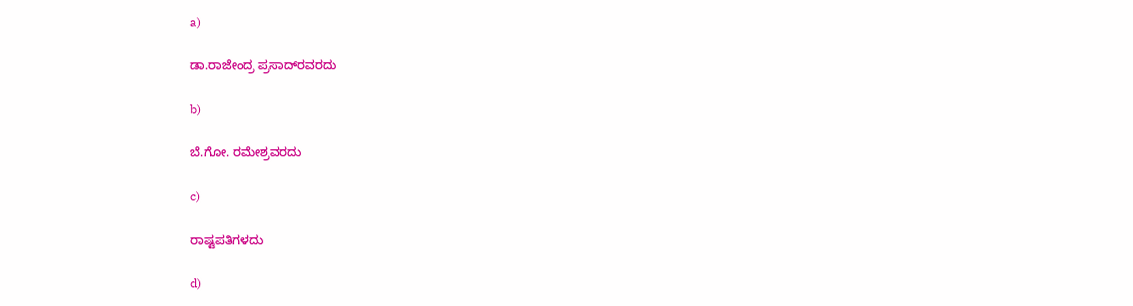a)

ಡಾ.ರಾಜೇಂದ್ರ ಪ್ರಸಾದ್‌ರವರದು

b)

ಬೆ.ಗೋ. ರಮೇಶ್ರವರದು

c)

ರಾಷ್ಟಪತಿಗಳದು

d)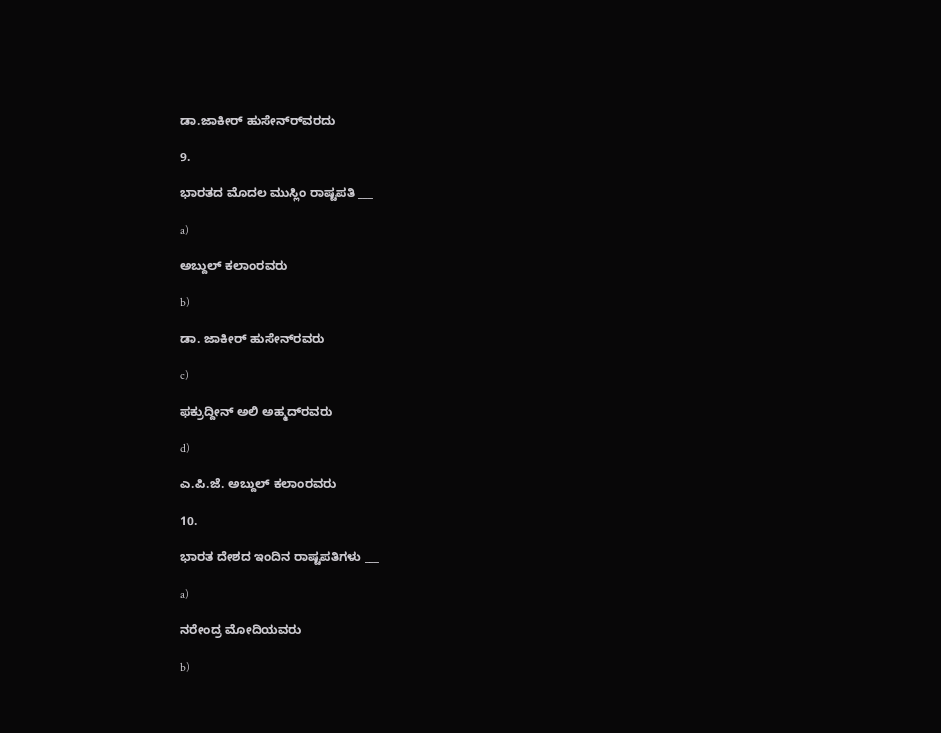ಡಾ.ಜಾಕೀರ್ ಹುಸೇನ್‌ರ್‌ವರದು

9.

ಭಾರತದ ಮೊದಲ ಮುಸ್ಲಿಂ ರಾಷ್ಟಪತಿ ___

a)

ಅಬ್ದುಲ್ ಕಲಾಂರವರು

b)

ಡಾ. ಜಾಕೀರ್ ಹುಸೇನ್‌ರವರು

c)

ಫಕ್ರುದ್ದೀನ್ ಅಲಿ ಅಹ್ಮದ್‌ರವರು

d)

ಎ.ಪಿ.ಜೆ. ಅಬ್ದುಲ್ ಕಲಾಂರವರು

10.

ಭಾರತ ದೇಶದ ಇಂದಿನ ರಾಷ್ಟಪತಿಗಳು ___

a)

ನರೇಂದ್ರ ಮೋದಿಯವರು

b)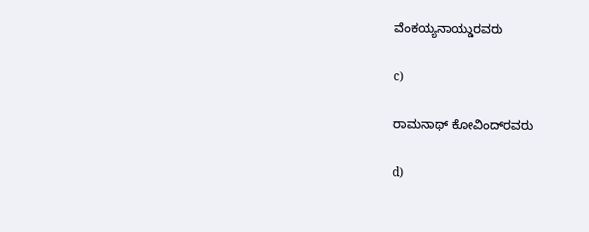ವೆಂಕಯ್ಯನಾಯ್ಡುರವರು

c)

ರಾಮನಾಥ್ ಕೋವಿಂದ್‌ರವರು

d)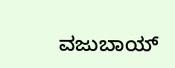ವಜುಬಾಯ್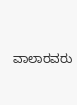ವಾಲಾರವರು